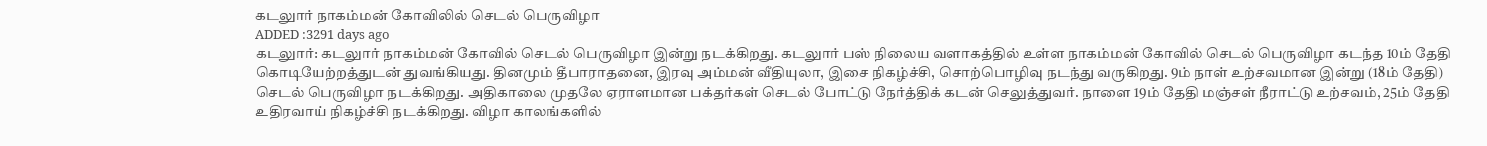கடலுார் நாகம்மன் கோவிலில் செடல் பெருவிழா
ADDED :3291 days ago
கடலுார்: கடலுார் நாகம்மன் கோவில் செடல் பெருவிழா இன்று நடக்கிறது. கடலுார் பஸ் நிலைய வளாகத்தில் உள்ள நாகம்மன் கோவில் செடல் பெருவிழா கடந்த 10ம் தேதி கொடியேற்றத்துடன் துவங்கியது. தினமும் தீபாராதனை, இரவு அம்மன் வீதியுலா, இசை நிகழ்ச்சி, சொற்பொழிவு நடந்து வருகிறது. 9ம் நாள் உற்சவமான இன்று (18ம் தேதி) செடல் பெருவிழா நடக்கிறது. அதிகாலை முதலே ஏராளமான பக்தர்கள் செடல் போட்டு நேர்த்திக் கடன் செலுத்துவர். நாளை 19ம் தேதி மஞ்சள் நீராட்டு உற்சவம், 25ம் தேதி உதிரவாய் நிகழ்ச்சி நடக்கிறது. விழா காலங்களில்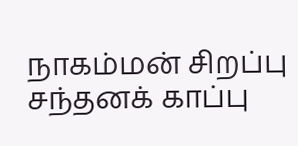நாகம்மன் சிறப்பு சந்தனக் காப்பு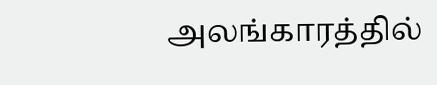அலங்காரத்தில்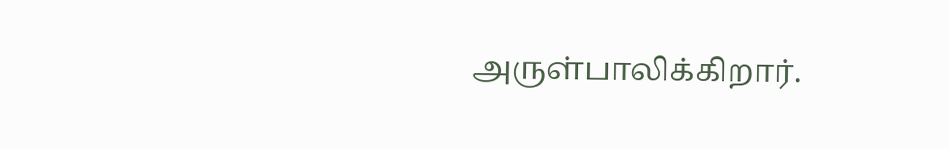அருள்பாலிக்கிறார்.